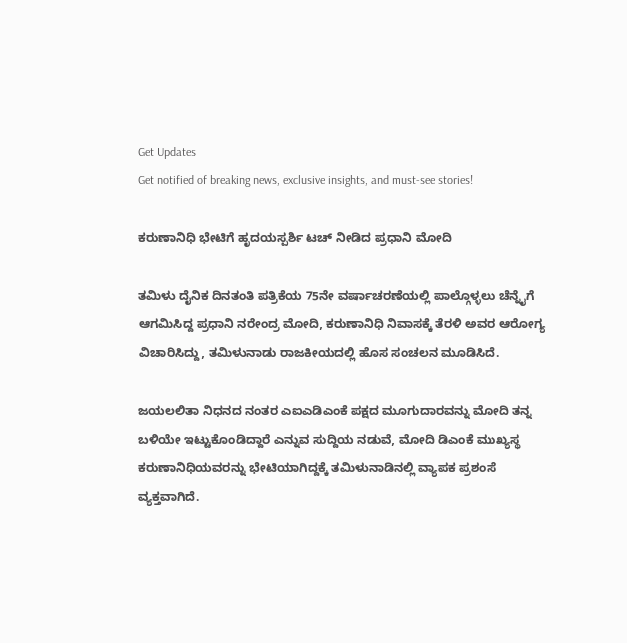Get Updates
Get notified of breaking news, exclusive insights, and must-see stories!

ಕರುಣಾನಿಧಿ ಭೇಟಿಗೆ ಹೃದಯಸ್ಪರ್ಶಿ ಟಚ್ ನೀಡಿದ ಪ್ರಧಾನಿ ಮೋದಿ

ತಮಿಳು ದೈನಿಕ ದಿನತಂತಿ ಪತ್ರಿಕೆಯ 75ನೇ ವರ್ಷಾಚರಣೆಯಲ್ಲಿ ಪಾಲ್ಗೊಳ್ಳಲು ಚೆನ್ನೈಗೆ ಆಗಮಿಸಿದ್ದ ಪ್ರಧಾನಿ ನರೇಂದ್ರ ಮೋದಿ, ಕರುಣಾನಿಧಿ ನಿವಾಸಕ್ಕೆ ತೆರಳಿ ಅವರ ಆರೋಗ್ಯ ವಿಚಾರಿಸಿದ್ದು, ತಮಿಳುನಾಡು ರಾಜಕೀಯದಲ್ಲಿ ಹೊಸ ಸಂಚಲನ ಮೂಡಿಸಿದೆ.

ಜಯಲಲಿತಾ ನಿಧನದ ನಂತರ ಎಐಎಡಿಎಂಕೆ ಪಕ್ಷದ ಮೂಗುದಾರವನ್ನು ಮೋದಿ ತನ್ನ ಬಳಿಯೇ ಇಟ್ಟುಕೊಂಡಿದ್ದಾರೆ ಎನ್ನುವ ಸುದ್ದಿಯ ನಡುವೆ, ಮೋದಿ ಡಿಎಂಕೆ ಮುಖ್ಯಸ್ಥ ಕರುಣಾನಿಧಿಯವರನ್ನು ಭೇಟಿಯಾಗಿದ್ದಕ್ಕೆ ತಮಿಳುನಾಡಿನಲ್ಲಿ ವ್ಯಾಪಕ ಪ್ರಶಂಸೆ ವ್ಯಕ್ತವಾಗಿದೆ.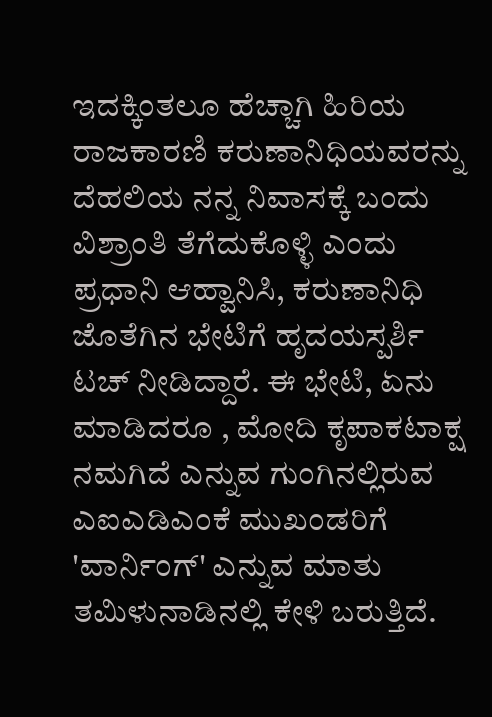ಇದಕ್ಕಿಂತಲೂ ಹೆಚ್ಚಾಗಿ ಹಿರಿಯ ರಾಜಕಾರಣಿ ಕರುಣಾನಿಧಿಯವರನ್ನು ದೆಹಲಿಯ ನನ್ನ ನಿವಾಸಕ್ಕೆ ಬಂದು ವಿಶ್ರಾಂತಿ ತೆಗೆದುಕೊಳ್ಳಿ ಎಂದು ಪ್ರಧಾನಿ ಆಹ್ವಾನಿಸಿ, ಕರುಣಾನಿಧಿ ಜೊತೆಗಿನ ಭೇಟಿಗೆ ಹೃದಯಸ್ಪರ್ಶಿ ಟಚ್ ನೀಡಿದ್ದಾರೆ. ಈ ಭೇಟಿ, ಏನು ಮಾಡಿದರೂ , ಮೋದಿ ಕೃಪಾಕಟಾಕ್ಷ ನಮಗಿದೆ ಎನ್ನುವ ಗುಂಗಿನಲ್ಲಿರುವ ಎಐಎಡಿಎಂಕೆ ಮುಖಂಡರಿಗೆ 'ವಾರ್ನಿಂಗ್' ಎನ್ನುವ ಮಾತು ತಮಿಳುನಾಡಿನಲ್ಲಿ ಕೇಳಿ ಬರುತ್ತಿದೆ.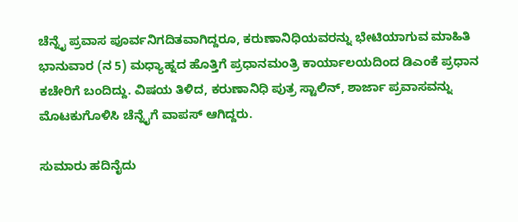ಚೆನ್ನೈ ಪ್ರವಾಸ ಪೂರ್ವನಿಗದಿತವಾಗಿದ್ದರೂ, ಕರುಣಾನಿಧಿಯವರನ್ನು ಭೇಟಿಯಾಗುವ ಮಾಹಿತಿ ಭಾನುವಾರ (ನ 5) ಮಧ್ಯಾಹ್ನದ ಹೊತ್ತಿಗೆ ಪ್ರಧಾನಮಂತ್ರಿ ಕಾರ್ಯಾಲಯದಿಂದ ಡಿಎಂಕೆ ಪ್ರಧಾನ ಕಚೇರಿಗೆ ಬಂದಿದ್ದು. ವಿಷಯ ತಿಳಿದ, ಕರುಣಾನಿಧಿ ಪುತ್ರ ಸ್ಟಾಲಿನ್, ಶಾರ್ಜಾ ಪ್ರವಾಸವನ್ನು ಮೊಟಕುಗೊಳಿಸಿ ಚೆನ್ನೈಗೆ ವಾಪಸ್ ಆಗಿದ್ದರು.

ಸುಮಾರು ಹದಿನೈದು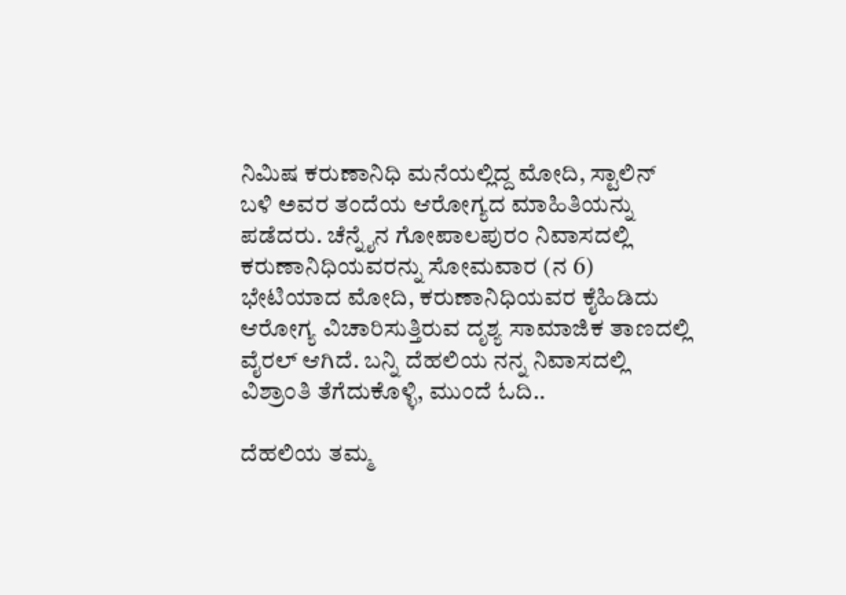ನಿಮಿಷ ಕರುಣಾನಿಧಿ ಮನೆಯಲ್ಲಿದ್ದ ಮೋದಿ, ಸ್ಟಾಲಿನ್ ಬಳಿ ಅವರ ತಂದೆಯ ಆರೋಗ್ಯದ ಮಾಹಿತಿಯನ್ನು ಪಡೆದರು. ಚೆನ್ನೈನ ಗೋಪಾಲಪುರಂ ನಿವಾಸದಲ್ಲಿ ಕರುಣಾನಿಧಿಯವರನ್ನು ಸೋಮವಾರ (ನ 6) ಭೇಟಿಯಾದ ಮೋದಿ, ಕರುಣಾನಿಧಿಯವರ ಕೈಹಿಡಿದು ಆರೋಗ್ಯ ವಿಚಾರಿಸುತ್ತಿರುವ ದೃಶ್ಯ ಸಾಮಾಜಿಕ ತಾಣದಲ್ಲಿ ವೈರಲ್ ಆಗಿದೆ. ಬನ್ನಿ ದೆಹಲಿಯ ನನ್ನ ನಿವಾಸದಲ್ಲಿ ವಿಶ್ರಾಂತಿ ತೆಗೆದುಕೊಳ್ಳಿ, ಮುಂದೆ ಓದಿ..

ದೆಹಲಿಯ ತಮ್ಮ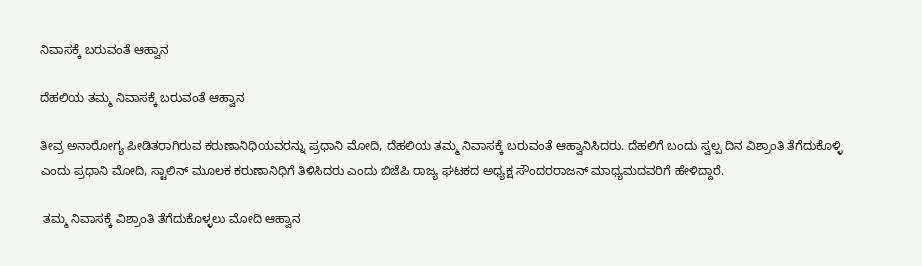ನಿವಾಸಕ್ಕೆ ಬರುವಂತೆ ಆಹ್ವಾನ

ದೆಹಲಿಯ ತಮ್ಮ ನಿವಾಸಕ್ಕೆ ಬರುವಂತೆ ಆಹ್ವಾನ

ತೀವ್ರ ಅನಾರೋಗ್ಯ ಪೀಡಿತರಾಗಿರುವ ಕರುಣಾನಿಧಿಯವರನ್ನು ಪ್ರಧಾನಿ ಮೋದಿ, ದೆಹಲಿಯ ತಮ್ಮ ನಿವಾಸಕ್ಕೆ ಬರುವಂತೆ ಆಹ್ವಾನಿಸಿದರು. ದೆಹಲಿಗೆ ಬಂದು ಸ್ವಲ್ಪ ದಿನ ವಿಶ್ರಾಂತಿ ತೆಗೆದುಕೊಳ್ಳಿ ಎಂದು ಪ್ರಧಾನಿ ಮೋದಿ, ಸ್ಟಾಲಿನ್ ಮೂಲಕ ಕರುಣಾನಿಧಿಗೆ ತಿಳಿಸಿದರು ಎಂದು ಬಿಜೆಪಿ ರಾಜ್ಯ ಘಟಕದ ಅಧ್ಯಕ್ಷ ಸೌಂದರರಾಜನ್ ಮಾಧ್ಯಮದವರಿಗೆ ಹೇಳಿದ್ದಾರೆ.

 ತಮ್ಮ ನಿವಾಸಕ್ಕೆ ವಿಶ್ರಾಂತಿ ತೆಗೆದುಕೊಳ್ಳಲು ಮೋದಿ ಆಹ್ವಾನ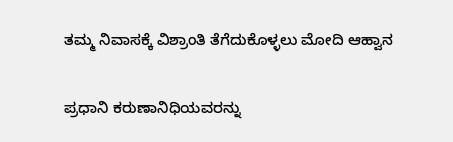ತಮ್ಮ ನಿವಾಸಕ್ಕೆ ವಿಶ್ರಾಂತಿ ತೆಗೆದುಕೊಳ್ಳಲು ಮೋದಿ ಆಹ್ವಾನ

ಪ್ರಧಾನಿ ಕರುಣಾನಿಧಿಯವರನ್ನು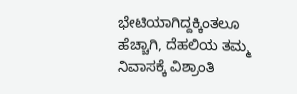ಭೇಟಿಯಾಗಿದ್ದಕ್ಕಿಂತಲೂ ಹೆಚ್ಚಾಗಿ, ದೆಹಲಿಯ ತಮ್ಮ ನಿವಾಸಕ್ಕೆ ವಿಶ್ರಾಂತಿ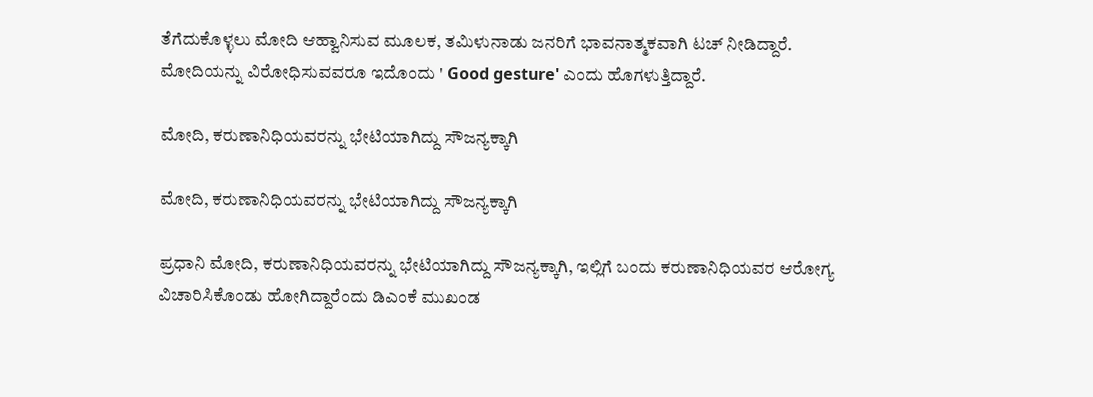ತೆಗೆದುಕೊಳ್ಳಲು ಮೋದಿ ಆಹ್ವಾನಿಸುವ ಮೂಲಕ, ತಮಿಳುನಾಡು ಜನರಿಗೆ ಭಾವನಾತ್ಮಕವಾಗಿ ಟಚ್ ನೀಡಿದ್ದಾರೆ. ಮೋದಿಯನ್ನು ವಿರೋಧಿಸುವವರೂ ಇದೊಂದು ' Good gesture' ಎಂದು ಹೊಗಳುತ್ತಿದ್ದಾರೆ.

ಮೋದಿ, ಕರುಣಾನಿಧಿಯವರನ್ನು ಭೇಟಿಯಾಗಿದ್ದು ಸೌಜನ್ಯಕ್ಕಾಗಿ

ಮೋದಿ, ಕರುಣಾನಿಧಿಯವರನ್ನು ಭೇಟಿಯಾಗಿದ್ದು ಸೌಜನ್ಯಕ್ಕಾಗಿ

ಪ್ರಧಾನಿ ಮೋದಿ, ಕರುಣಾನಿಧಿಯವರನ್ನು ಭೇಟಿಯಾಗಿದ್ದು ಸೌಜನ್ಯಕ್ಕಾಗಿ, ಇಲ್ಲಿಗೆ ಬಂದು ಕರುಣಾನಿಧಿಯವರ ಆರೋಗ್ಯ ವಿಚಾರಿಸಿಕೊಂಡು ಹೋಗಿದ್ದಾರೆಂದು ಡಿಎಂಕೆ ಮುಖಂಡ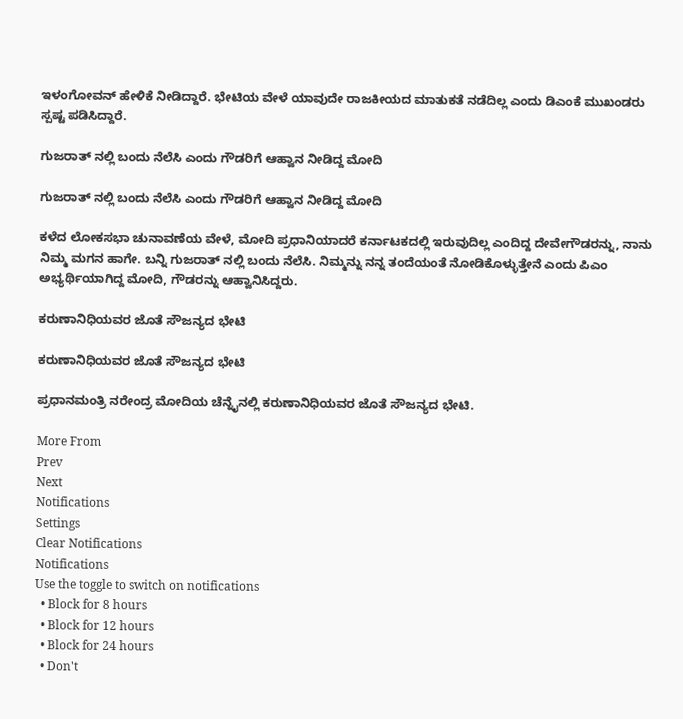ಇಳಂಗೋವನ್ ಹೇಳಿಕೆ ನೀಡಿದ್ದಾರೆ. ಭೇಟಿಯ ವೇಳೆ ಯಾವುದೇ ರಾಜಕೀಯದ ಮಾತುಕತೆ ನಡೆದಿಲ್ಲ ಎಂದು ಡಿಎಂಕೆ ಮುಖಂಡರು ಸ್ಪಷ್ಟ ಪಡಿಸಿದ್ದಾರೆ.

ಗುಜರಾತ್ ನಲ್ಲಿ ಬಂದು ನೆಲೆಸಿ ಎಂದು ಗೌಡರಿಗೆ ಆಹ್ವಾನ ನೀಡಿದ್ದ ಮೋದಿ

ಗುಜರಾತ್ ನಲ್ಲಿ ಬಂದು ನೆಲೆಸಿ ಎಂದು ಗೌಡರಿಗೆ ಆಹ್ವಾನ ನೀಡಿದ್ದ ಮೋದಿ

ಕಳೆದ ಲೋಕಸಭಾ ಚುನಾವಣೆಯ ವೇಳೆ, ಮೋದಿ ಪ್ರಧಾನಿಯಾದರೆ ಕರ್ನಾಟಕದಲ್ಲಿ ಇರುವುದಿಲ್ಲ ಎಂದಿದ್ದ ದೇವೇಗೌಡರನ್ನು, ನಾನು ನಿಮ್ಮ ಮಗನ ಹಾಗೇ. ಬನ್ನಿ ಗುಜರಾತ್ ನಲ್ಲಿ ಬಂದು ನೆಲೆಸಿ. ನಿಮ್ಮನ್ನು ನನ್ನ ತಂದೆಯಂತೆ ನೋಡಿಕೊಳ್ಳುತ್ತೇನೆ ಎಂದು ಪಿಎಂ ಅಭ್ಯರ್ಥಿಯಾಗಿದ್ದ ಮೋದಿ, ಗೌಡರನ್ನು ಆಹ್ವಾನಿಸಿದ್ದರು.

ಕರುಣಾನಿಧಿಯವರ ಜೊತೆ ಸೌಜನ್ಯದ ಭೇಟಿ

ಕರುಣಾನಿಧಿಯವರ ಜೊತೆ ಸೌಜನ್ಯದ ಭೇಟಿ

ಪ್ರಧಾನಮಂತ್ರಿ ನರೇಂದ್ರ ಮೋದಿಯ ಚೆನ್ನೈನಲ್ಲಿ ಕರುಣಾನಿಧಿಯವರ ಜೊತೆ ಸೌಜನ್ಯದ ಭೇಟಿ.

More From
Prev
Next
Notifications
Settings
Clear Notifications
Notifications
Use the toggle to switch on notifications
  • Block for 8 hours
  • Block for 12 hours
  • Block for 24 hours
  • Don't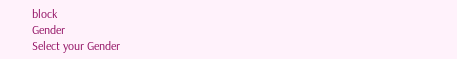block
Gender
Select your Gender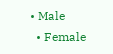• Male
  • Female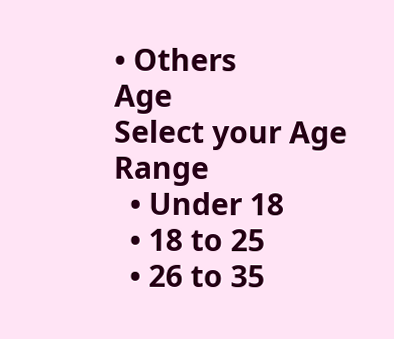• Others
Age
Select your Age Range
  • Under 18
  • 18 to 25
  • 26 to 35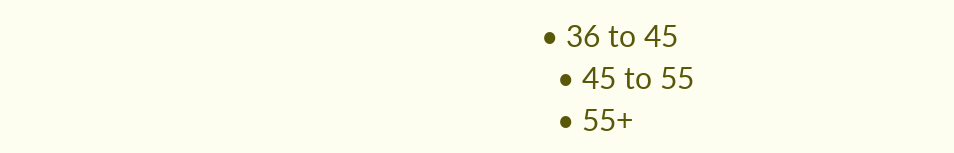• 36 to 45
  • 45 to 55
  • 55+